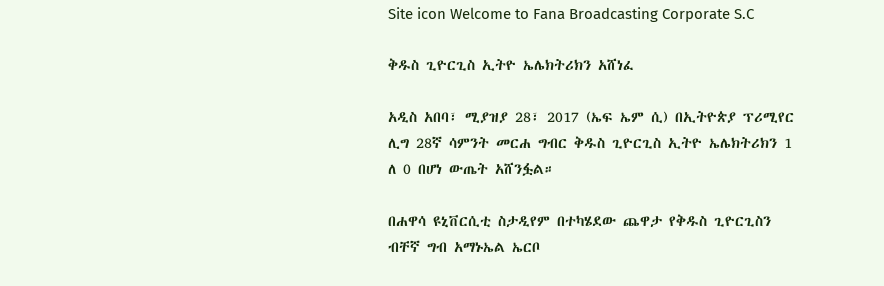Site icon Welcome to Fana Broadcasting Corporate S.C

ቅዱስ ጊዮርጊስ ኢትዮ ኤሌክትሪክን አሸነፈ

አዲስ አበባ፣ ሚያዝያ 28፣ 2017 (ኤፍ ኤም ሲ) በኢትዮጵያ ፕሪሚየር ሊግ 28ኛ ሳምንት መርሐ ግብር ቅዱስ ጊዮርጊስ ኢትዮ ኤሌክትሪክን 1 ለ 0 በሆነ ውጤት አሸንፏል።

በሐዋሳ ዩኒቨርሲቲ ስታዲየም በተካሄደው ጨዋታ የቅዱስ ጊዮርጊስን ብቸኛ ግብ አማኑኤል ኤርቦ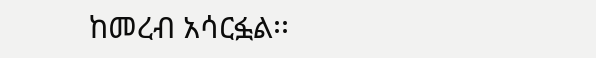ከመረብ አሳርፏል፡፡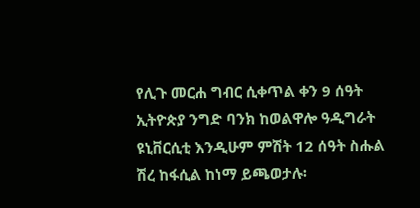የሊጉ መርሐ ግብር ሲቀጥል ቀን 9 ሰዓት ኢትዮጵያ ንግድ ባንክ ከወልዋሎ ዓዲግራት ዩኒቨርሲቲ እንዲሁም ምሽት 12 ሰዓት ስሑል ሽረ ከፋሲል ከነማ ይጫወታሉ፡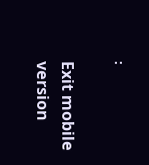፡

Exit mobile version